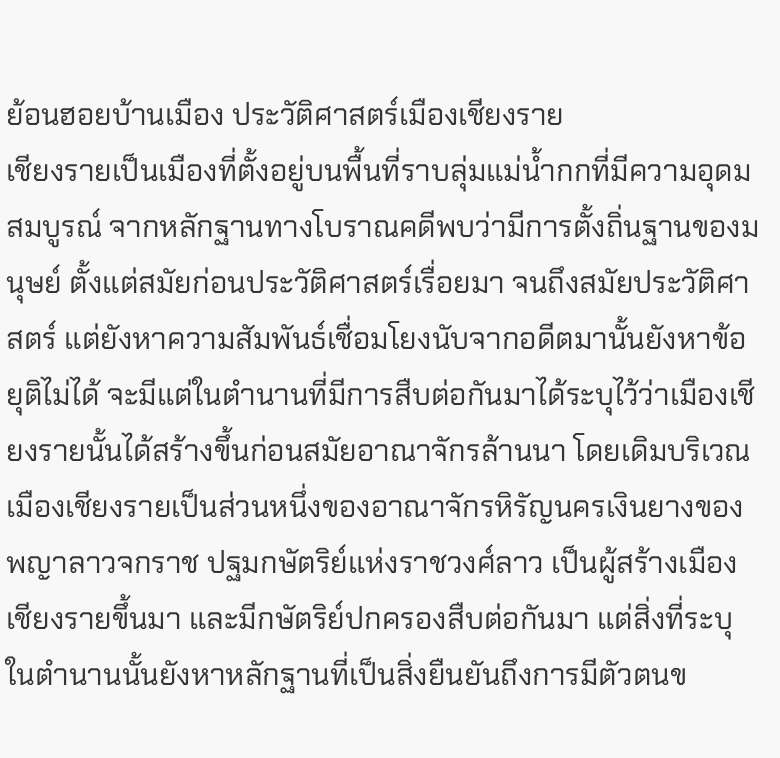ย้อนฮอยบ้านเมือง ประวัติศาสตร์เมืองเชียงราย
เชียงรายเป็นเมืองที่ตั้งอยู่บนพื้นที่ราบลุ่มแม่น้ำกกที่มีความอุดมสมบูรณ์ จากหลักฐานทางโบราณคดีพบว่ามีการตั้งถิ่นฐานของมนุษย์ ตั้งแต่สมัยก่อนประวัติศาสตร์เรื่อยมา จนถึงสมัยประวัติศาสตร์ แต่ยังหาความสัมพันธ์เชื่อมโยงนับจากอดีตมานั้นยังหาข้อยุติไม่ได้ จะมีแต่ในตำนานที่มีการสืบต่อกันมาได้ระบุไว้ว่าเมืองเชียงรายนั้นได้สร้างขึ้นก่อนสมัยอาณาจักรล้านนา โดยเดิมบริเวณเมืองเชียงรายเป็นส่วนหนึ่งของอาณาจักรหิรัญนครเงินยางของพญาลาวจกราช ปฐมกษัตริย์แห่งราชวงศ์ลาว เป็นผู้สร้างเมืองเชียงรายขึ้นมา และมีกษัตริย์ปกครองสืบต่อกันมา แต่สิ่งที่ระบุในตำนานนั้นยังหาหลักฐานที่เป็นสิ่งยืนยันถึงการมีตัวตนข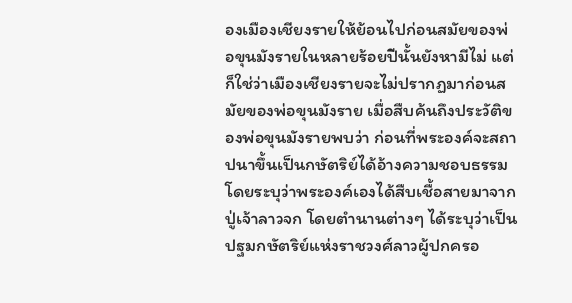องเมืองเชียงรายให้ย้อนไปก่อนสมัยของพ่อขุนมังรายในหลายร้อยปีนั้นยังหามีไม่ แต่ก็ใช่ว่าเมืองเชียงรายจะไม่ปรากฏมาก่อนสมัยของพ่อขุนมังราย เมื่อสืบค้นถึงประวัติของพ่อขุนมังรายพบว่า ก่อนที่พระองค์จะสถาปนาขึ้นเป็นกษัตริย์ได้อ้างความชอบธรรม โดยระบุว่าพระองค์เองได้สืบเชื้อสายมาจากปู่เจ้าลาวจก โดยตำนานต่างๆ ได้ระบุว่าเป็นปฐมกษัตริย์แห่งราชวงศ์ลาวผู้ปกครอ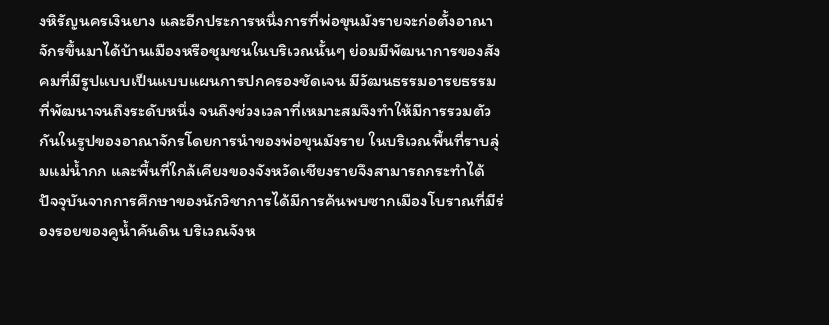งหิรัญนครเงินยาง และอีกประการหนึ่งการที่พ่อขุนมังรายจะก่อตั้งอาณาจักรขึ้นมาได้บ้านเมืองหรือชุมชนในบริเวณนั้นๆ ย่อมมีพัฒนาการของสังคมที่มีรูปแบบเป็นแบบแผนการปกครองชัดเจน มีวัฒนธรรมอารยธรรมที่พัฒนาจนถึงระดับหนึ่ง จนถึงช่วงเวลาที่เหมาะสมจึงทำให้มีการรวมตัวกันในรูปของอาณาจักรโดยการนำของพ่อขุนมังราย ในบริเวณพื้นที่ราบลุ่มแม่น้ำกก และพื้นที่ใกล้เคียงของจังหวัดเชียงรายจึงสามารถกระทำได้ ปัจจุบันจากการศึกษาของนักวิชาการได้มีการค้นพบซากเมืองโบราณที่มีร่องรอยของคูน้ำคันดิน บริเวณจังห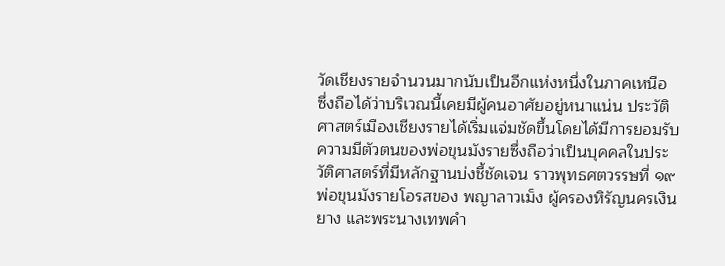วัดเชียงรายจำนวนมากนับเป็นอีกแห่งหนึ่งในภาคเหนือ ซึ่งถือได้ว่าบริเวณนี้เคยมีผู้คนอาศัยอยู่หนาแน่น ประวัติศาสตร์เมืองเชียงรายได้เริ่มแจ่มชัดขึ้นโดยได้มีการยอมรับความมีตัวตนของพ่อขุนมังรายซึ่งถือว่าเป็นบุคคลในประวัติศาสตร์ที่มีหลักฐานบ่งชี้ชัดเจน ราวพุทธศตวรรษที่ ๑๙ พ่อขุนมังรายโอรสของ พญาลาวเม็ง ผู้ครองหิรัญนครเงินยาง และพระนางเทพคำ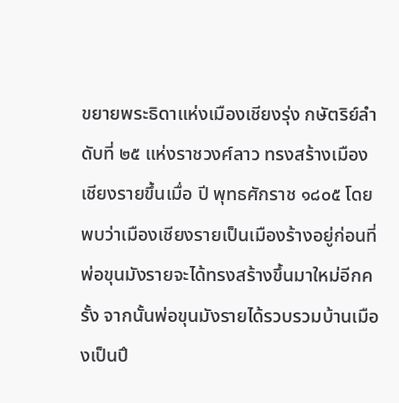ขยายพระธิดาแห่งเมืองเชียงรุ่ง กษัตริย์ลำดับที่ ๒๕ แห่งราชวงศ์ลาว ทรงสร้างเมืองเชียงรายขึ้นเมื่อ ปี พุทธศักราช ๑๘๐๕ โดยพบว่าเมืองเชียงรายเป็นเมืองร้างอยู่ก่อนที่พ่อขุนมังรายจะได้ทรงสร้างขึ้นมาใหม่อีกครั้ง จากนั้นพ่อขุนมังรายได้รวบรวมบ้านเมืองเป็นปึ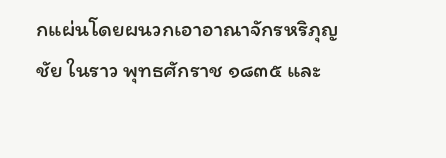กแผ่นโดยผนวกเอาอาณาจักรหริภุญชัย ในราว พุทธศักราช ๑๘๓๕ และ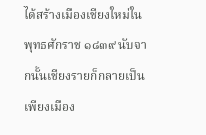ได้สร้างเมืองเชียงใหม่ใน พุทธศักราช ๑๘๓๙ นับจากนั้นเชียงรายก็กลายเป็นเพียงเมือง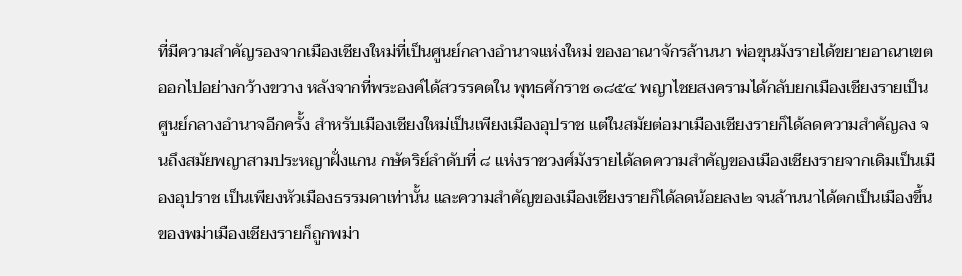ที่มีความสำคัญรองจากเมืองเชียงใหม่ที่เป็นศูนย์กลางอำนาจแห่งใหม่ ของอาณาจักรล้านนา พ่อขุนมังรายได้ขยายอาณาเขตออกไปอย่างกว้างขวาง หลังจากที่พระองค์ได้สวรรคตใน พุทธศักราช ๑๘๕๔ พญาไชยสงครามได้กลับยกเมืองเชียงรายเป็นศูนย์กลางอำนาจอีกครั้ง สำหรับเมืองเชียงใหม่เป็นเพียงเมืองอุปราช แต่ในสมัยต่อมาเมืองเชียงรายก็ได้ลดความสำคัญลง จนถึงสมัยพญาสามประหญาฝั่งแกน กษัตริย์ลำดับที่ ๘ แห่งราชวงศ์มังรายได้ลดความสำคัญของเมืองเชียงรายจากเดิมเป็นเมืองอุปราช เป็นเพียงหัวเมืองธรรมดาเท่านั้น และความสำคัญของเมืองเชียงรายก็ได้ลดน้อยลง๒ จนล้านนาได้ตกเป็นเมืองขึ้นของพม่าเมืองเชียงรายก็ถูกพม่า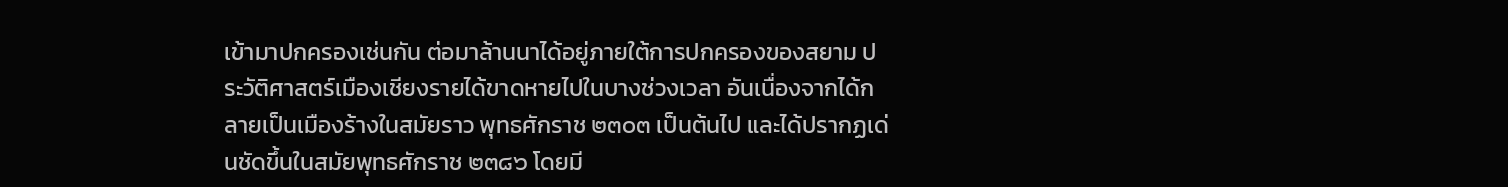เข้ามาปกครองเช่นกัน ต่อมาล้านนาได้อยู่ภายใต้การปกครองของสยาม ประวัติศาสตร์เมืองเชียงรายได้ขาดหายไปในบางช่วงเวลา อันเนื่องจากได้กลายเป็นเมืองร้างในสมัยราว พุทธศักราช ๒๓๐๓ เป็นต้นไป และได้ปรากฏเด่นชัดขึ้นในสมัยพุทธศักราช ๒๓๘๖ โดยมี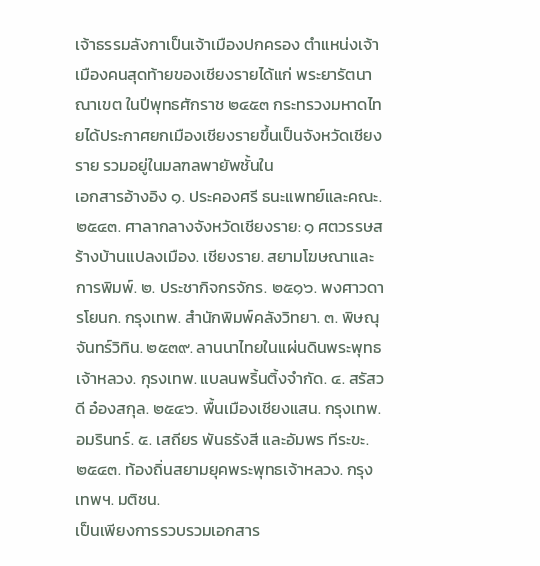เจ้าธรรมลังกาเป็นเจ้าเมืองปกครอง ตำแหน่งเจ้าเมืองคนสุดท้ายของเชียงรายได้แก่ พระยารัตนาณาเขต ในปีพุทธศักราช ๒๔๕๓ กระทรวงมหาดไทยได้ประกาศยกเมืองเชียงรายขึ้นเป็นจังหวัดเชียงราย รวมอยู่ในมลฑลพายัพชั้นใน
เอกสารอ้างอิง ๑. ประคองศรี ธนะแพทย์และคณะ. ๒๕๔๓. ศาลากลางจังหวัดเชียงราย: ๑ ศตวรรษสร้างบ้านแปลงเมือง. เชียงราย. สยามโฆษณาและการพิมพ์. ๒. ประชากิจกรจักร. ๒๕๑๖. พงศาวดารโยนก. กรุงเทพ. สำนักพิมพ์คลังวิทยา. ๓. พิษณุ จันทร์วิทิน. ๒๕๓๙. ลานนาไทยในแผ่นดินพระพุทธเจ้าหลวง. กุรงเทพ. แบลนพริ้นติ้งจำกัด. ๔. สรัสวดี อ๋องสกุล. ๒๕๔๖. พื้นเมืองเชียงแสน. กรุงเทพ. อมรินทร์. ๕. เสถียร พันธรังสี และอัมพร ทีระขะ. ๒๕๔๓. ท้องถิ่นสยามยุคพระพุทธเจ้าหลวง. กรุงเทพฯ. มติชน.
เป็นเพียงการรวบรวมเอกสาร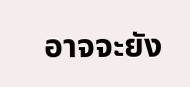อาจจะยัง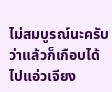ไม่สมบูรณ์นะครับ
ว่าแล้วก็เกือบได้ไปแอ่วเจียง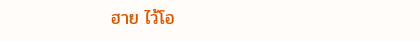ฮาย ไว้โอ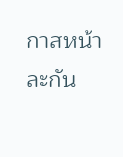กาสหน้าละกัน